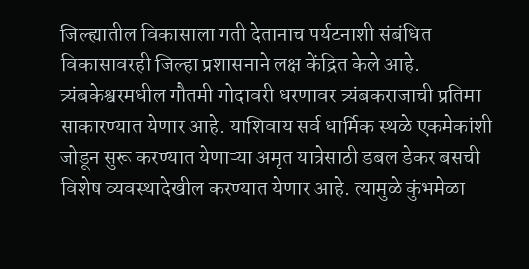जिल्ह्यातील विकासाला गती देतानाच पर्यटनाशी संबंधित विकासावरही जिल्हा प्रशासनाने लक्ष केंद्रित केले आहे. त्र्यंबकेश्वरमधील गौतमी गोदावरी धरणावर त्र्यंबकराजाची प्रतिमा साकारण्यात येणार आहे. याशिवाय सर्व धार्मिक स्थळे एकमेकांशी जोडून सुरू करण्यात येणाऱ्या अमृत यात्रेसाठी डबल डेकर बसची विशेष व्यवस्थादेखील करण्यात येणार आहे. त्यामुळे कुंभमेळा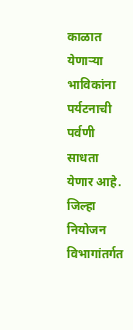काळात येणाऱ्या भाविकांना पर्यटनाची पर्वणी साधता येणार आहे.
जिल्हा नियोजन विभागांतर्गत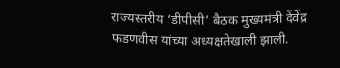राज्यस्तरीय ‘डीपीसी’ बैठक मुख्यमंत्री देंवेंद्र फडणवीस यांच्या अध्यक्षतेखाली झाली.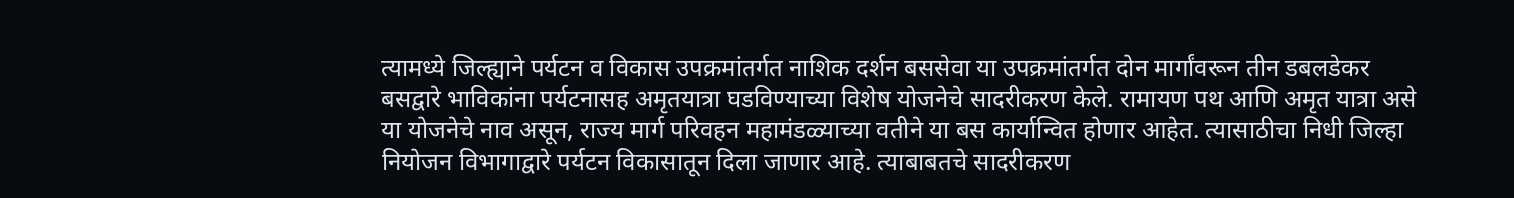त्यामध्ये जिल्ह्याने पर्यटन व विकास उपक्रमांतर्गत नाशिक दर्शन बससेवा या उपक्रमांतर्गत दोन मार्गांवरून तीन डबलडेकर बसद्वारे भाविकांना पर्यटनासह अमृतयात्रा घडविण्याच्या विशेष योजनेचे सादरीकरण केले. रामायण पथ आणि अमृत यात्रा असे या योजनेचे नाव असून, राज्य मार्ग परिवहन महामंडळ्याच्या वतीने या बस कार्यान्वित होणार आहेत. त्यासाठीचा निधी जिल्हा नियोजन विभागाद्वारे पर्यटन विकासातून दिला जाणार आहे. त्याबाबतचे सादरीकरण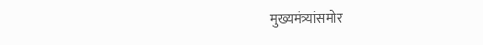मुख्यमंत्र्यांसमोर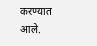करण्यात आले.